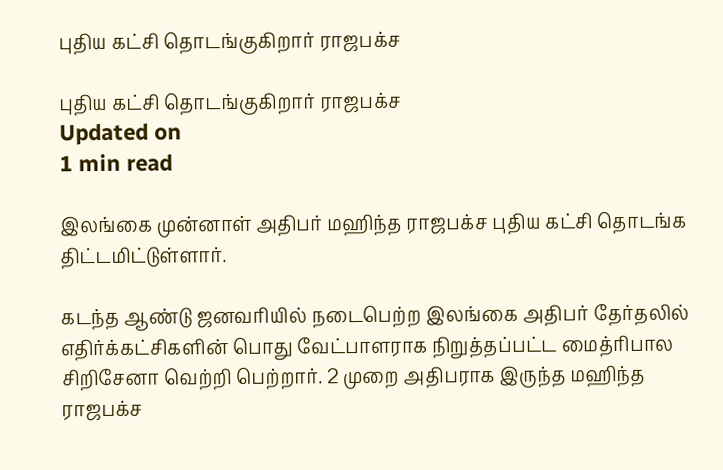புதிய கட்சி தொடங்குகிறார் ராஜபக்ச

புதிய கட்சி தொடங்குகிறார் ராஜபக்ச
Updated on
1 min read

இலங்கை முன்னாள் அதிபர் மஹிந்த ராஜபக்ச புதிய கட்சி தொடங்க திட்டமிட்டுள்ளார்.

கடந்த ஆண்டு ஜனவரியில் நடைபெற்ற இலங்கை அதிபர் தேர்தலில் எதிர்க்கட்சிகளின் பொது வேட்பாளராக நிறுத்தப்பட்ட மைத்ரிபால சிறிசேனா வெற்றி பெற்றார். 2 முறை அதிபராக இருந்த மஹிந்த ராஜபக்ச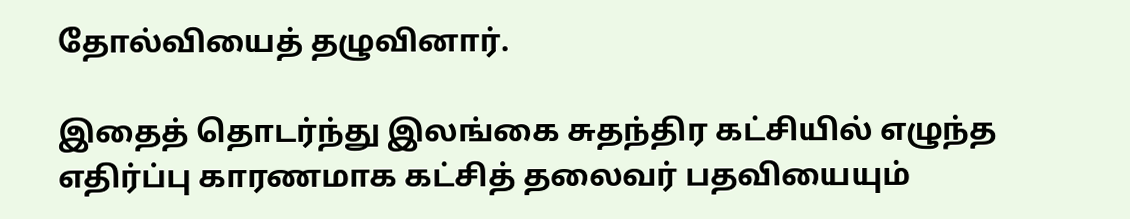தோல்வியைத் தழுவினார்.

இதைத் தொடர்ந்து இலங்கை சுதந்திர கட்சியில் எழுந்த எதிர்ப்பு காரணமாக கட்சித் தலைவர் பதவியையும்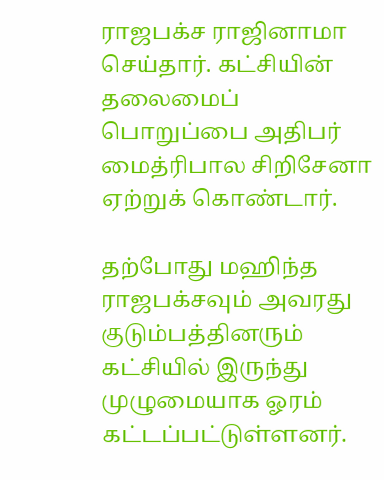ராஜபக்ச ராஜினாமா செய்தார். கட்சியின் தலைமைப் பொறுப்பை அதிபர் மைத்ரிபால சிறிசேனா ஏற்றுக் கொண்டார்.

தற்போது மஹிந்த ராஜபக்சவும் அவரது குடும்பத்தினரும் கட்சியில் இருந்து முழுமையாக ஓரம் கட்டப்பட்டுள்ளனர்.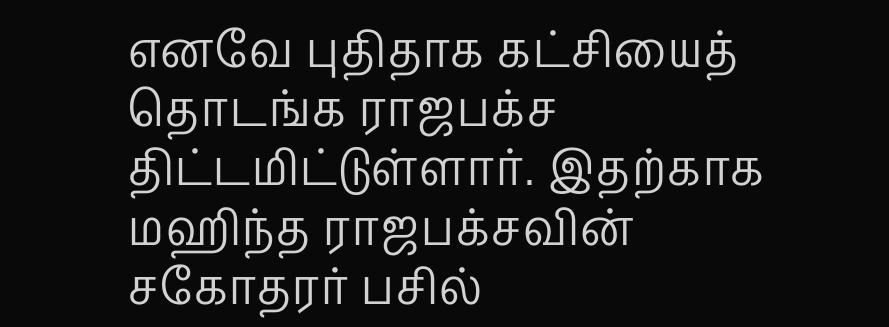எனவே புதிதாக கட்சியைத் தொடங்க ராஜபக்ச திட்டமிட்டுள்ளார். இதற்காக மஹிந்த ராஜபக்சவின் சகோதரர் பசில்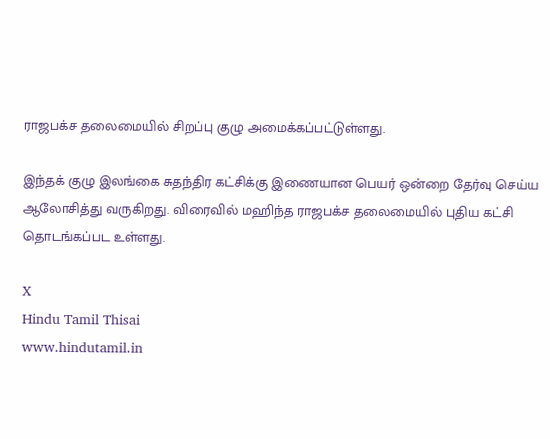ராஜபக்ச தலைமையில் சிறப்பு குழு அமைக்கப்பட்டுள்ளது.

இந்தக் குழு இலங்கை சுதந்திர கட்சிக்கு இணையான பெயர் ஒன்றை தேர்வு செய்ய ஆலோசித்து வருகிறது. விரைவில் மஹிந்த ராஜபக்ச தலைமையில் புதிய கட்சி தொடங்கப்பட உள்ளது.

X
Hindu Tamil Thisai
www.hindutamil.in